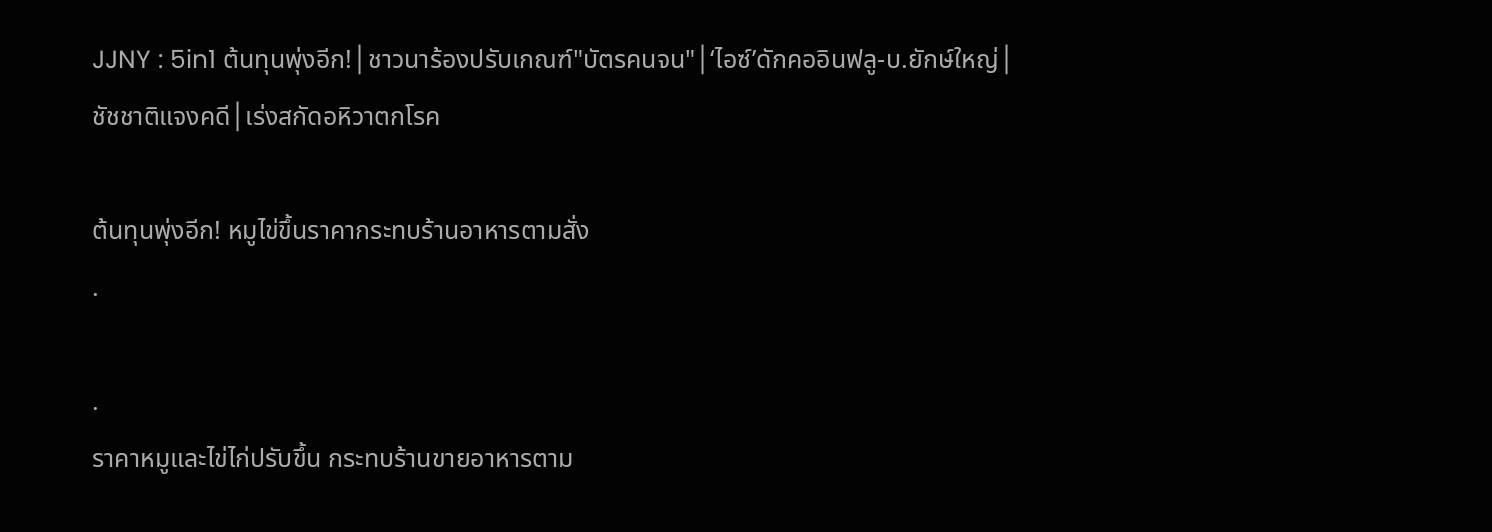JJNY : 5in1 ต้นทุนพุ่งอีก!│ชาวนาร้องปรับเกณฑ์"บัตรคนจน"│‘ไอซ์’ดักคออินฟลู-บ.ยักษ์ใหญ่│ชัชชาติแจงคดี│เร่งสกัดอหิวาตกโรค

ต้นทุนพุ่งอีก! หมูไข่ขึ้นราคากระทบร้านอาหารตามสั่ง
.

.
ราคาหมูและไข่ไก่ปรับขึ้น กระทบร้านขายอาหารตาม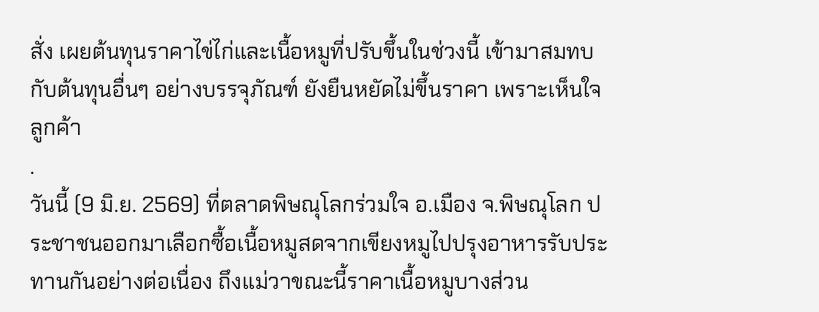สั่ง เผยต้นทุนราคาไข่ไก่และเนื้อหมูที่ปรับขึ้นในช่วงนี้ เข้ามาสมทบกับต้นทุนอื่นๆ อย่างบรรจุภัณฑ์ ยังยืนหยัดไม่ขึ้นราคา เพราะเห็นใจลูกค้า
.
วันนี้ (9 มิ.ย. 2569) ที่ตลาดพิษณุโลกร่วมใจ อ.เมือง จ.พิษณุโลก ประชาชนออกมาเลือกซื้อเนื้อหมูสดจากเขียงหมูไปปรุงอาหารรับประทานกันอย่างต่อเนื่อง ถึงแม่วาขณะนี้ราคาเนื้อหมูบางส่วน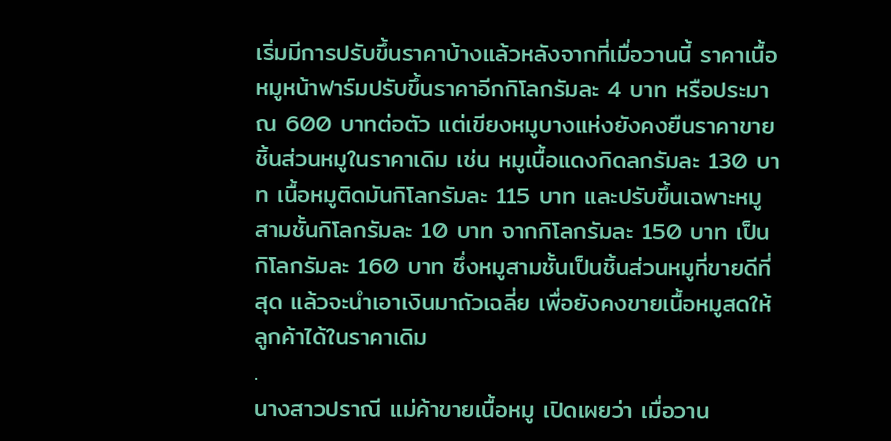เริ่มมีการปรับขึ้นราคาบ้างแล้วหลังจากที่เมื่อวานนี้ ราคาเนื้อหมูหน้าฟาร์มปรับขึ้นราคาอีกกิโลกรัมละ 4 บาท หรือประมาณ 600 บาทต่อตัว แต่เขียงหมูบางแห่งยังคงยืนราคาขายชิ้นส่วนหมูในราคาเดิม เช่น หมูเนื้อแดงกิดลกรัมละ 130 บาท เนื้อหมูติดมันกิโลกรัมละ 115 บาท และปรับขึ้นเฉพาะหมูสามชั้นกิโลกรัมละ 10 บาท จากกิโลกรัมละ 150 บาท เป็นกิโลกรัมละ 160 บาท ซึ่งหมูสามชั้นเป็นชิ้นส่วนหมูที่ขายดีที่สุด แล้วจะนำเอาเงินมาถัวเฉลี่ย เพื่อยังคงขายเนื้อหมูสดให้ลูกค้าได้ในราคาเดิม
.
นางสาวปราณี แม่ค้าขายเนื้อหมู เปิดเผยว่า เมื่อวาน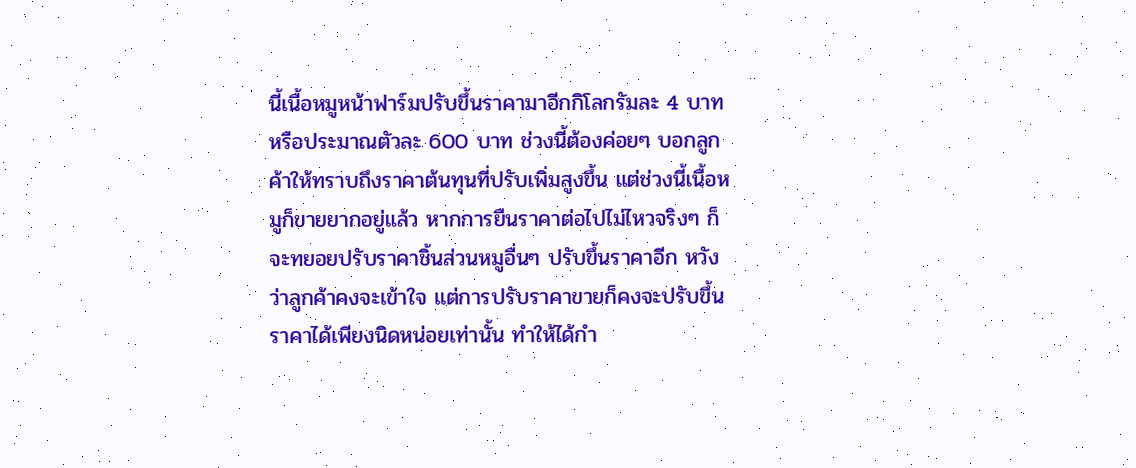นี้เนื้อหมูหน้าฟาร์มปรับขึ้นราคามาอีกกิโลกรัมละ 4 บาท หรือประมาณตัวละ 600 บาท ช่วงนี้ต้องค่อยๆ บอกลูกค้าให้ทราบถึงราคาต้นทุนที่ปรับเพิ่มสูงขึ้น แต่ช่วงนี้เนื้อหมูก็ขายยากอยู่แล้ว หากการยืนราคาต่อไปไม่ไหวจริงๆ ก็จะทยอยปรับราคาชิ้นส่วนหมูอื่นๆ ปรับขึ้นราคาอีก หวังว่าลูกค้าคงจะเข้าใจ แต่การปรับราคาขายก็คงจะปรับขึ้นราคาได้เพียงนิดหน่อยเท่านั้น ทำให้ได้กำ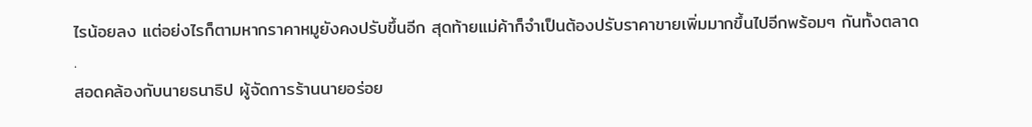ไรน้อยลง แต่อย่งไรก็ตามหากราคาหมูยังคงปรับขึ้นอีก สุดท้ายแม่ค้าก็จำเป็นต้องปรับราคาขายเพิ่มมากขึ้นไปอีกพร้อมๆ กันทั้งตลาด
.
สอดคล้องกับนายธนาธิป ผู้จัดการร้านนายอร่อย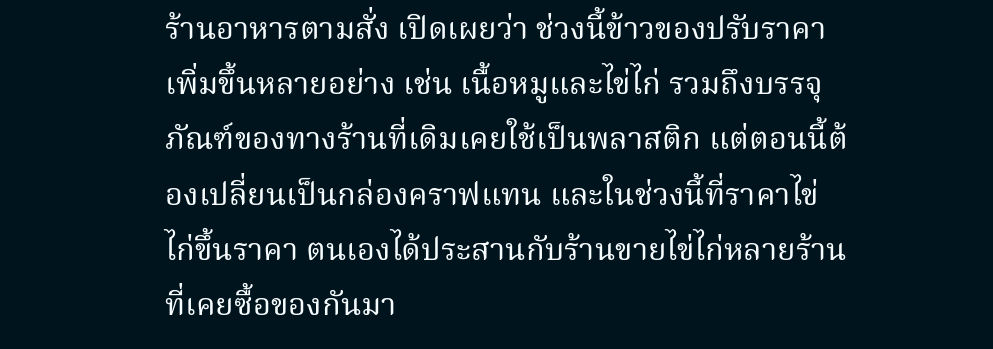ร้านอาหารตามสั่ง เปิดเผยว่า ช่วงนี้ข้าวของปรับราคาเพิ่มขึ้นหลายอย่าง เช่น เนื้อหมูและไข่ไก่ รวมถึงบรรจุภัณฑ์ของทางร้านที่เดิมเคยใช้เป็นพลาสติก แต่ตอนนี้ต้องเปลี่ยนเป็นกล่องคราฟแทน และในช่วงนี้ที่ราคาไข่ไก่ขึ้นราคา ตนเองได้ประสานกับร้านขายไข่ไก่หลายร้านที่เคยซื้อของกันมา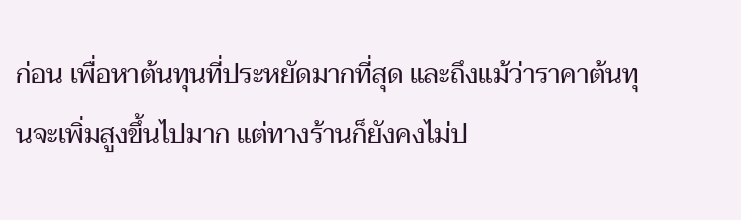ก่อน เพื่อหาต้นทุนที่ประหยัดมากที่สุด และถึงแม้ว่าราคาต้นทุนจะเพิ่มสูงขึ้นไปมาก แต่ทางร้านก็ยังคงไม่ป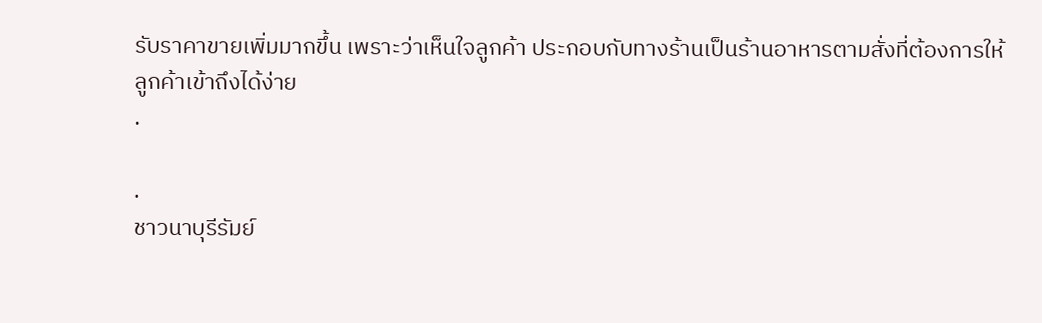รับราคาขายเพิ่มมากขึ้น เพราะว่าเห็นใจลูกค้า ประกอบกับทางร้านเป็นร้านอาหารตามสั่งที่ต้องการให้ลูกค้าเข้าถึงได้ง่าย
.

.
ชาวนาบุรีรัมย์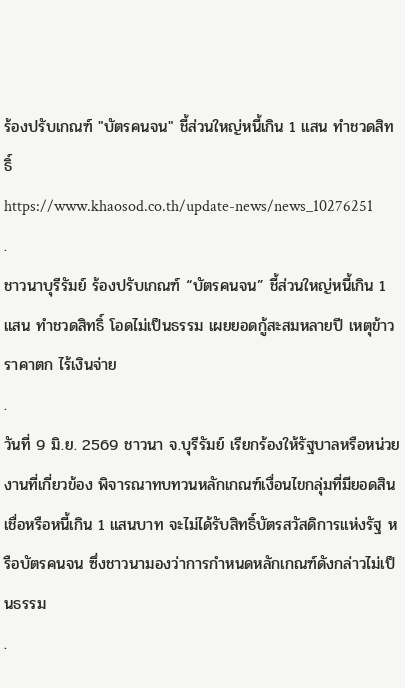ร้องปรับเกณฑ์ "บัตรคนจน" ชี้ส่วนใหญ่หนี้เกิน 1 แสน ทำชวดสิทธิ์
https://www.khaosod.co.th/update-news/news_10276251
.
ชาวนาบุรีรัมย์ ร้องปรับเกณฑ์ “บัตรคนจน” ชี้ส่วนใหญ่หนี้เกิน 1 แสน ทำชวดสิทธิ์ โอดไม่เป็นธรรม เผยยอดกู้สะสมหลายปี เหตุข้าวราคาตก ไร้เงินจ่าย
.
วันที่ 9 มิ.ย. 2569 ชาวนา จ.บุรีรัมย์ เรียกร้องให้รัฐบาลหรือหน่วยงานที่เกี่ยวข้อง พิจารณาทบทวนหลักเกณฑ์เงื่อนไขกลุ่มที่มียอดสินเชื่อหรือหนี้เกิน 1 แสนบาท จะไม่ได้รับสิทธิ์บัตรสวัสดิการแห่งรัฐ หรือบัตรคนจน ซึ่งชาวนามองว่าการกำหนดหลักเกณฑ์ดังกล่าวไม่เป็นธรรม
.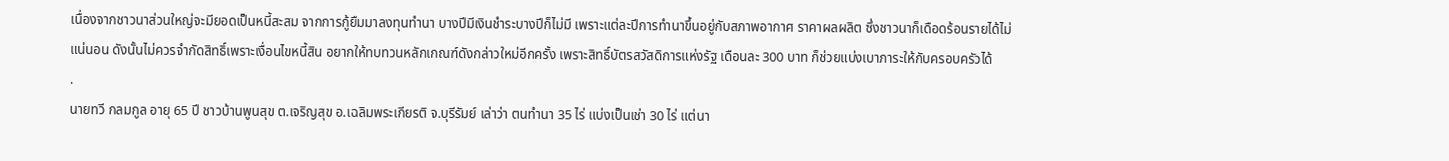เนื่องจากชาวนาส่วนใหญ่จะมียอดเป็นหนี้สะสม จากการกู้ยืมมาลงทุนทำนา บางปีมีเงินชำระบางปีก็ไม่มี เพราะแต่ละปีการทำนาขึ้นอยู่กับสภาพอากาศ ราคาผลผลิต ซึ่งชาวนาก็เดือดร้อนรายได้ไม่แน่นอน ดังนั้นไม่ควรจำกัดสิทธิ์เพราะเงื่อนไขหนี้สิน อยากให้ทบทวนหลักเกณฑ์ดังกล่าวใหม่อีกครั้ง เพราะสิทธิ์บัตรสวัสดิการแห่งรัฐ เดือนละ 300 บาท ก็ช่วยแบ่งเบาภาระให้กับครอบครัวได้
.
นายทวี กลมกูล อายุ 65 ปี ชาวบ้านพูนสุข ต.เจริญสุข อ.เฉลิมพระเกียรติ จ.บุรีรัมย์ เล่าว่า ตนทำนา 35 ไร่ แบ่งเป็นเช่า 30 ไร่ แต่นา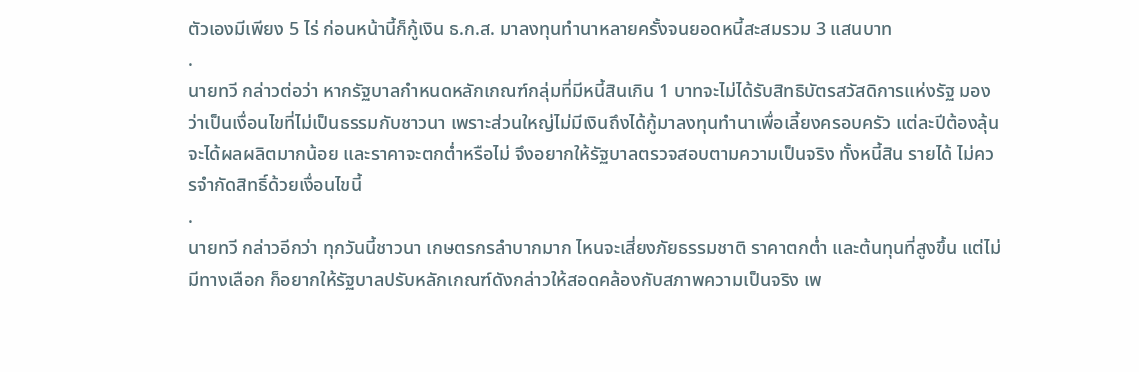ตัวเองมีเพียง 5 ไร่ ก่อนหน้านี้ก็กู้เงิน ธ.ก.ส. มาลงทุนทำนาหลายครั้งจนยอดหนี้สะสมรวม 3 แสนบาท
.
นายทวี กล่าวต่อว่า หากรัฐบาลกำหนดหลักเกณฑ์กลุ่มที่มีหนี้สินเกิน 1 บาทจะไม่ได้รับสิทธิบัตรสวัสดิการแห่งรัฐ มองว่าเป็นเงื่อนไขที่ไม่เป็นธรรมกับชาวนา เพราะส่วนใหญ่ไม่มีเงินถึงได้กู้มาลงทุนทำนาเพื่อเลี้ยงครอบครัว แต่ละปีต้องลุ้นจะได้ผลผลิตมากน้อย และราคาจะตกต่ำหรือไม่ จึงอยากให้รัฐบาลตรวจสอบตามความเป็นจริง ทั้งหนี้สิน รายได้ ไม่ควรจำกัดสิทธิ์ด้วยเงื่อนไขนี้
.
นายทวี กล่าวอีกว่า ทุกวันนี้ชาวนา เกษตรกรลำบากมาก ไหนจะเสี่ยงภัยธรรมชาติ ราคาตกต่ำ และต้นทุนที่สูงขึ้น แต่ไม่มีทางเลือก ก็อยากให้รัฐบาลปรับหลักเกณฑ์ดังกล่าวให้สอดคล้องกับสภาพความเป็นจริง เพ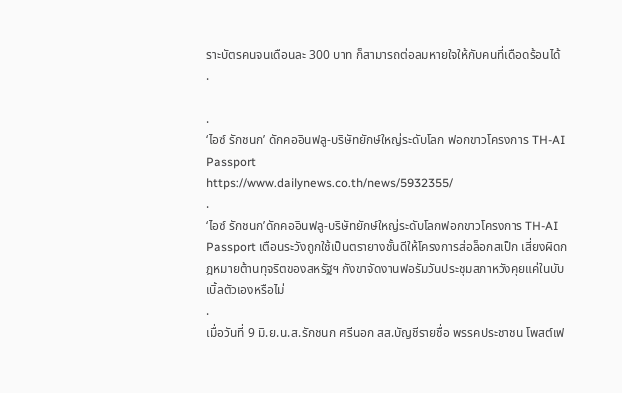ราะบัตรคนจนเดือนละ 300 บาท ก็สามารถต่อลมหายใจให้กับคนที่เดือดร้อนได้
.

.
‘ไอซ์ รักชนก’ ดักคออินฟลู-บริษัทยักษ์ใหญ่ระดับโลก ฟอกขาวโครงการ TH-AI Passport
https://www.dailynews.co.th/news/5932355/
.
‘ไอซ์ รักชนก’ดักคออินฟลู-บริษัทยักษ์ใหญ่ระดับโลกฟอกขาวโครงการ TH-AI Passport เตือนระวังถูกใช้เป็นตรายางชั้นดีให้โครงการส่อล็อกสเป็ก เสี่ยงผิดกฎหมายต้านทุจริตของสหรัฐฯ กังขาจัดงานฟอรัมวันประชุมสภาหวังคุยแค่ในบับเบิ้ลตัวเองหรือไม่
.
เมื่อวันที่ 9 มิ.ย.น.ส.รักชนก ศรีนอก สส.บัญชีรายชื่อ พรรคประชาชน โพสต์เฟ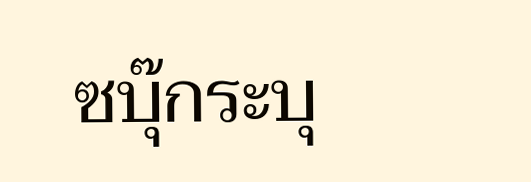ซบุ๊กระบุ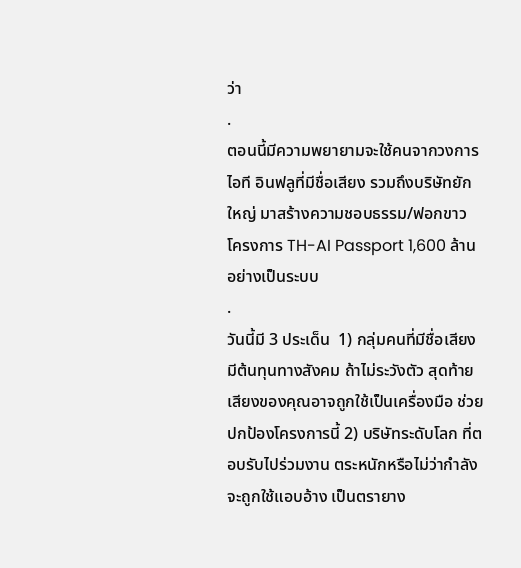ว่า
.
ตอนนี้มีความพยายามจะใช้คนจากวงการไอที อินฟลูที่มีชื่อเสียง รวมถึงบริษัทยักใหญ่ มาสร้างความชอบธรรม/ฟอกขาว โครงการ TH-AI Passport 1,600 ล้าน อย่างเป็นระบบ
.
วันนี้มี 3 ประเด็น  1) กลุ่มคนที่มีชื่อเสียง มีต้นทุนทางสังคม ถ้าไม่ระวังตัว สุดท้ายเสียงของคุณอาจถูกใช้เป็นเครื่องมือ ช่วยปกป้องโครงการนี้ 2) บริษัทระดับโลก ที่ตอบรับไปร่วมงาน ตระหนักหรือไม่ว่ากำลังจะถูกใช้แอบอ้าง เป็นตรายาง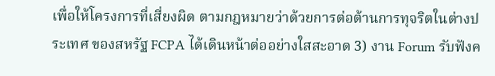เพื่อให้โครงการที่เสี่ยงผิด ตามกฎหมายว่าด้วยการต่อต้านการทุจริตในต่างประเทศ ของสหรัฐ FCPA ได้เดินหน้าต่ออย่างใสสะอาด 3) งาน Forum รับฟังค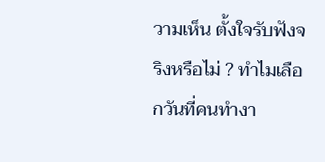วามเห็น ตั้งใจรับฟังจริงหรือไม่ ? ทำไมเลือกวันที่คนทำงา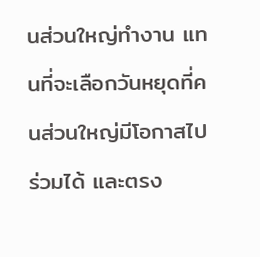นส่วนใหญ่ทำงาน แทนที่จะเลือกวันหยุดที่คนส่วนใหญ่มีโอกาสไปร่วมได้ และตรง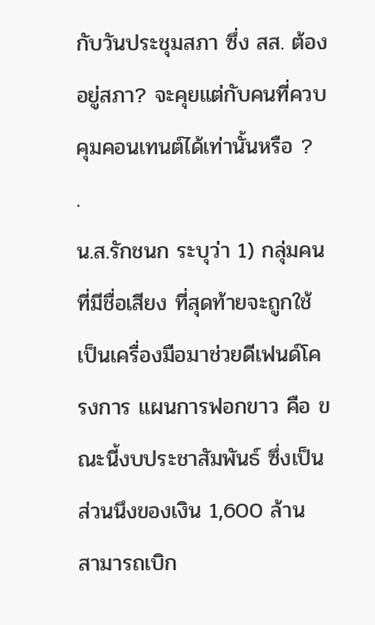กับวันประชุมสภา ซึ่ง สส. ต้องอยู่สภา? จะคุยแต่กับคนที่ควบคุมคอนเทนต์ได้เท่านั้นหรือ ?
.
น.ส.รักชนก ระบุว่า 1) กลุ่มคนที่มีชื่อเสียง ที่สุดท้ายจะถูกใช้เป็นเครื่องมือมาช่วยดีเฟนด์โครงการ แผนการฟอกขาว คือ ขณะนี้งบประชาสัมพันธ์ ซึ่งเป็นส่วนนึงของเงิน 1,600 ล้าน สามารถเบิก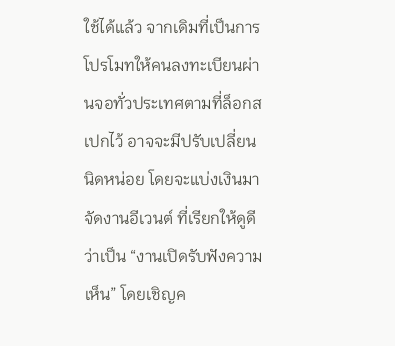ใช้ได้แล้ว จากเดิมที่เป็นการโปรโมทให้คนลงทะเบียนผ่านจอทั่วประเทศตามที่ล็อกสเปกไว้ อาจจะมีปรับเปลี่ยนนิดหน่อย โดยจะแบ่งเงินมาจัดงานอีเวนต์ ที่เรียกให้ดูดีว่าเป็น “งานเปิดรับฟังความเห็น” โดยเชิญค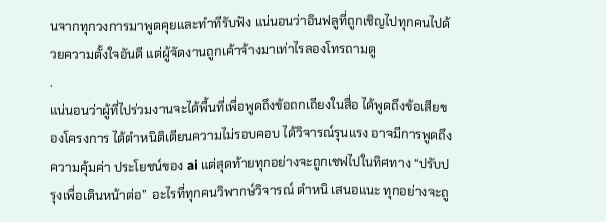นจากทุกวงการมาพูดคุยและทำทีรับฟัง แน่นอนว่าอินฟลูที่ถูกเชิญไปทุกคนไปด้วยความตั้งใจอันดี แต่ผู้จัดงานถูกเค้าจ้างมาเท่าไรลองโทรถามดู
.
แน่นอนว่าผู้ที่ไปร่วมงานจะได้พื้นที่เพื่อพูดถึงข้อถกเถียงในสื่อ ได้พูดถึงข้อเสียของโครงการ ได้ตำหนิติเตียนความไม่รอบคอบ ได้วิจารณ์รุนแรง อาจมีการพูดถึงความคุ้มค่า ประโยชน์ของ ai แต่สุดท้ายทุกอย่างจะถูกเชฟไปในทิศทาง “ปรับปรุงเพื่อเดินหน้าต่อ”  อะไรที่ทุกคนวิพากษ์วิจารณ์ ตำหนิ เสนอแนะ ทุกอย่างจะถู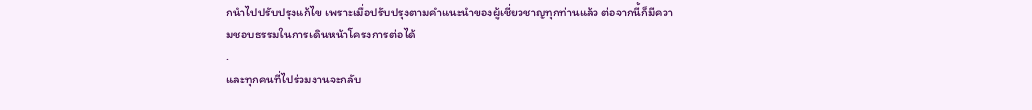กนำไปปรับปรุงแก้ไข เพราะเมื่อปรับปรุงตามคำแนะนำของผู้เชี่ยวชาญทุกท่านแล้ว ต่อจากนี้ก็มีความชอบธรรมในการเดินหน้าโครงการต่อได้
.
และทุกคนที่ไปร่วมงานจะกลับ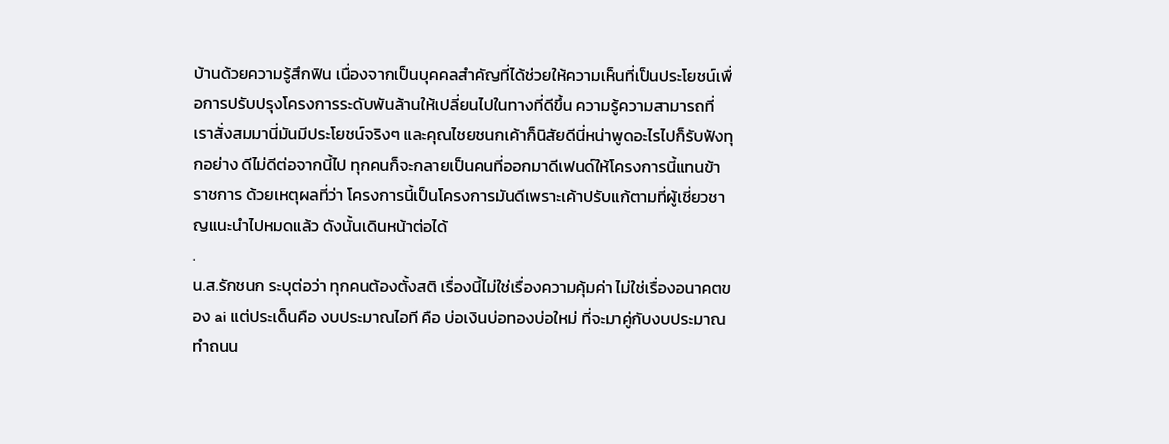บ้านด้วยความรู้สึกฟิน เนื่องจากเป็นบุคคลสำคัญที่ได้ช่วยให้ความเห็นที่เป็นประโยชน์เพื่อการปรับปรุงโครงการระดับพันล้านให้เปลี่ยนไปในทางที่ดีขึ้น ความรู้ความสามารถที่เราสั่งสมมานี่มันมีประโยชน์จริงๆ และคุณไชยชนกเค้าก็นิสัยดีนี่หน่าพูดอะไรไปก็รับฟังทุกอย่าง ดีไม่ดีต่อจากนี้ไป ทุกคนก็จะกลายเป็นคนที่ออกมาดีเฟนด์ให้โครงการนี้แทนข้าราชการ ด้วยเหตุผลที่ว่า โครงการนี้เป็นโครงการมันดีเพราะเค้าปรับแก้ตามที่ผู้เชี่ยวชาญแนะนำไปหมดแล้ว ดังนั้นเดินหน้าต่อได้
.
น.ส.รักชนก ระบุต่อว่า ทุกคนต้องตั้งสติ เรื่องนี้ไม่ใช่เรื่องความคุ้มค่า ไม่ใช่เรื่องอนาคตของ ai แต่ประเด็นคือ งบประมาณไอที คือ บ่อเงินบ่อทองบ่อใหม่ ที่จะมาคู่กับงบประมาณทำถนน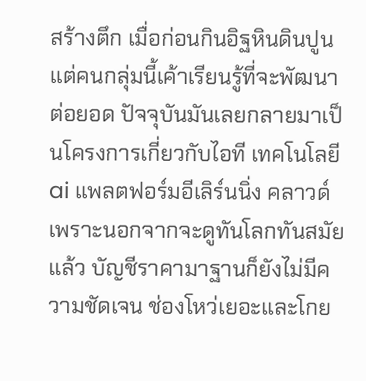สร้างตึก เมื่อก่อนกินอิฐหินดินปูน แต่คนกลุ่มนี้เค้าเรียนรู้ที่จะพัฒนาต่อยอด ปัจจุบันมันเลยกลายมาเป็นโครงการเกี่ยวกับไอที เทคโนโลยี ai แพลตฟอร์มอีเลิร์นนิ่ง คลาวด์ เพราะนอกจากจะดูทันโลกทันสมัยแล้ว บัญชีราคามาฐานก็ยังไม่มีความชัดเจน ช่องโหว่เยอะและโกย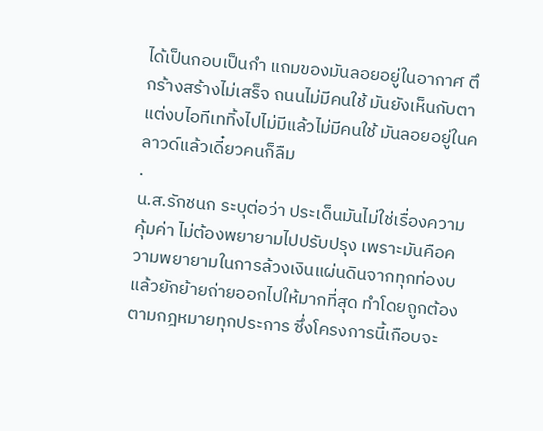ได้เป็นกอบเป็นกำ แถมของมันลอยอยู่ในอากาศ ตึกร้างสร้างไม่เสร็จ ถนนไม่มีคนใช้ มันยังเห็นกับตา แต่งบไอทีเททิ้งไปไม่มีแล้วไม่มีคนใช้ มันลอยอยู่ในคลาวด์แล้วเดี๋ยวคนก็ลืม
.
น.ส.รักชนก ระบุต่อว่า ประเด็นมันไม่ใช่เรื่องความคุ้มค่า ไม่ต้องพยายามไปปรับปรุง เพราะมันคือความพยายามในการล้วงเงินแผ่นดินจากทุกท่องบ แล้วยักย้ายถ่ายออกไปให้มากที่สุด ทำโดยถูกต้องตามกฎหมายทุกประการ ซึ่งโครงการนี้เกือบจะ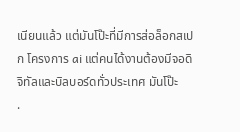เนียนแล้ว แต่มันโป๊ะที่มีการส่อล็อกสเปก โครงการ ai แต่คนได้งานต้องมีจอดิจิทัลและบิลบอร์ดทั่วประเทศ มันโป๊ะ
.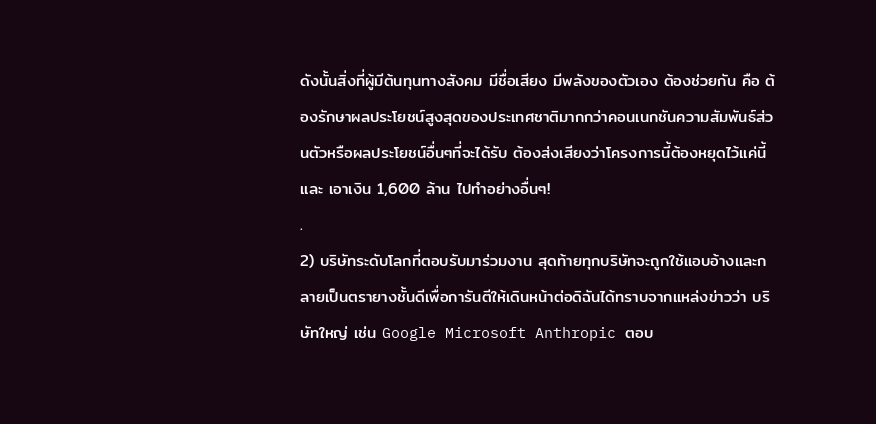ดังนั้นสิ่งที่ผู้มีต้นทุนทางสังคม มีชื่อเสียง มีพลังของตัวเอง ต้องช่วยกัน คือ ต้องรักษาผลประโยชน์สูงสุดของประเทศชาติมากกว่าคอนเนกชันความสัมพันธ์ส่วนตัวหรือผลประโยชน์อื่นๆที่จะได้รับ ต้องส่งเสียงว่าโครงการนี้ต้องหยุดไว้แค่นี้ และ เอาเงิน 1,600 ล้าน ไปทำอย่างอื่นๆ!
.
2) บริษัทระดับโลกที่ตอบรับมาร่วมงาน สุดท้ายทุกบริษัทจะถูกใช้แอบอ้างและกลายเป็นตรายางชั้นดีเพื่อการันตีให้เดินหน้าต่อดิฉันได้ทราบจากแหล่งข่าวว่า บริษัทใหญ่ เช่น Google Microsoft Anthropic ตอบ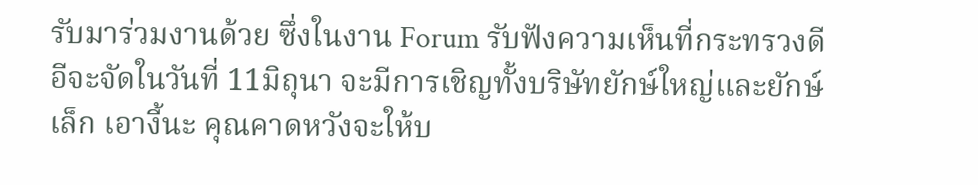รับมาร่วมงานด้วย ซึ่งในงาน Forum รับฟังความเห็นที่กระทรวงดีอีจะจัดในวันที่ 11มิถุนา จะมีการเชิญทั้งบริษัทยักษ์ใหญ่และยักษ์เล็ก เอางี้นะ คุณคาดหวังจะให้บ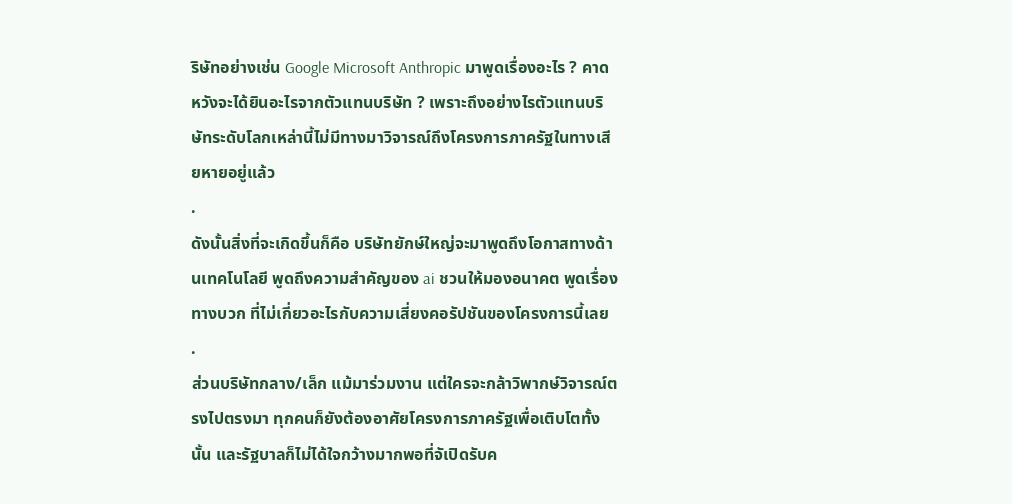ริษัทอย่างเช่น Google Microsoft Anthropic มาพูดเรื่องอะไร ? คาดหวังจะได้ยินอะไรจากตัวแทนบริษัท ? เพราะถึงอย่างไรตัวแทนบริษัทระดับโลกเหล่านี้ไม่มีทางมาวิจารณ์ถึงโครงการภาครัฐในทางเสียหายอยู่แล้ว
.
ดังนั้นสิ่งที่จะเกิดขึ้นก็คือ บริษัทยักษ์ใหญ่จะมาพูดถึงโอกาสทางด้านเทคโนโลยี พูดถึงความสำคัญของ ai ชวนให้มองอนาคต พูดเรื่องทางบวก ที่ไม่เกี่ยวอะไรกับความเสี่ยงคอรัปชันของโครงการนี้เลย
.
ส่วนบริษัทกลาง/เล็ก แม้มาร่วมงาน แต่ใครจะกล้าวิพากษ์วิจารณ์ตรงไปตรงมา ทุกคนก็ยังต้องอาศัยโครงการภาครัฐเพื่อเติบโตทั้งนั้น และรัฐบาลก็ไม่ได้ใจกว้างมากพอที่จัเปิดรับค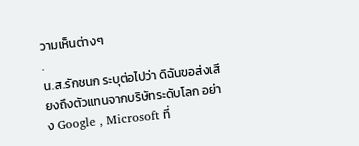วามเห็นต่างๆ
.
น.ส.รักชนก ระบุต่อไปว่า ดิฉันขอส่งเสียงถึงตัวแทนจากบริษัทระดับโลก อย่าง Google , Microsoft ที่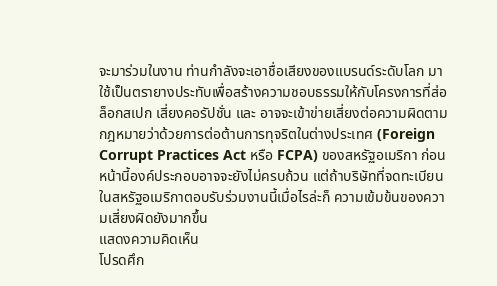จะมาร่วมในงาน ท่านกำลังจะเอาชื่อเสียงของแบรนด์ระดับโลก มาใช้เป็นตรายางประทับเพื่อสร้างความชอบธรรมให้กับโครงการที่ส่อล็อกสเปก เสี่ยงคอรัปชั่น และ อาจจะเข้าข่ายเสี่ยงต่อความผิดตามกฎหมายว่าด้วยการต่อต้านการทุจริตในต่างประเทศ (Foreign Corrupt Practices Act หรือ FCPA) ของสหรัฐอเมริกา ก่อนหน้านี้องค์ประกอบอาจจะยังไม่ครบถ้วน แต่ถ้าบริษัทที่จดทะเบียนในสหรัฐอเมริกาตอบรับร่วมงานนี้เมื่อไรล่ะก็ ความเข้มข้นของความเสี่ยงผิดยังมากขึ้น
แสดงความคิดเห็น
โปรดศึก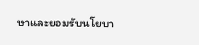ษาและยอมรับนโยบา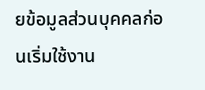ยข้อมูลส่วนบุคคลก่อนเริ่มใช้งาน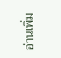อ่านเพิ่ม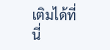เติมได้ที่นี่